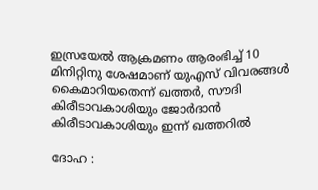ഇസ്രയേല്‍ ആക്രമണം ആരംഭിച്ച് 10 മിനിറ്റിനു ശേഷമാണ് യുഎസ് വിവരങ്ങള്‍ കൈമാറിയതെന്ന് ഖത്തര്‍, സൗദി കിരീടാവകാശിയും ജോര്‍ദാന്‍ കിരീടാവകാശിയും ഇന്ന് ഖത്തറിൽ

ദോഹ :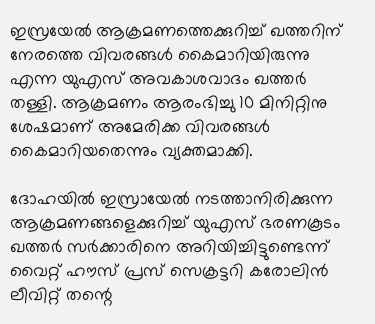ഇസ്രയേല്‍ ആക്രമണത്തെക്കുറിച്ച് ഖത്തറിന് നേരത്തെ വിവരങ്ങള്‍ കൈമാറിയിരുന്നു എന്ന യുഎസ് അവകാശവാദം ഖത്തര്‍ തള്ളി. ആക്രമണം ആരംഭിച്ചു 10 മിനിറ്റിനു ശേഷമാണ് അമേരിക്ക വിവരങ്ങള്‍ കൈമാറിയതെന്നും വ്യക്തമാക്കി.

ദോഹയില്‍ ഇസ്രായേല്‍ നടത്താനിരിക്കുന്ന ആക്രമണങ്ങളെക്കുറിച്ച് യുഎസ് ഭരണകൂടം ഖത്തര്‍ സര്‍ക്കാരിനെ അറിയിച്ചിട്ടുണ്ടെന്ന് വൈറ്റ് ഹൗസ് പ്രസ് സെക്രട്ടറി കരോലിന്‍ ലീവിറ്റ് തന്റെ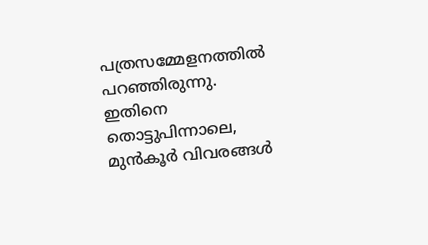പത്രസമ്മേളനത്തില്‍ പറഞ്ഞിരുന്നു. ഇതിനെ തൊട്ടുപിന്നാലെ, മുന്‍കൂര്‍ വിവരങ്ങള്‍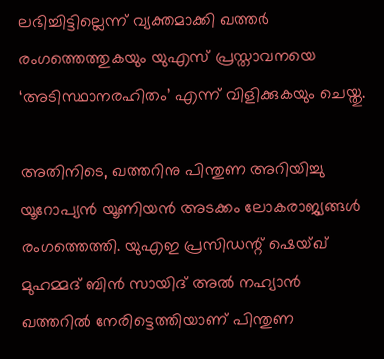ലഭിച്ചിട്ടില്ലെന്ന് വ്യക്തമാക്കി ഖത്തര്‍ രംഗത്തെത്തുകയും യുഎസ് പ്രസ്താവനയെ ‘അടിസ്ഥാനരഹിതം’ എന്ന് വിളിക്കുകയും ചെയ്തു.

അതിനിടെ, ഖത്തറിനു പിന്തുണ അറിയിച്ചു യൂറോപ്യന്‍ യൂണിയന്‍ അടക്കം ലോകരാജ്യങ്ങള്‍ രംഗത്തെത്തി. യുഎഇ പ്രസിഡന്റ് ഷെയ്ഖ് മുഹമ്മദ് ബിന്‍ സായിദ് അല്‍ നഹ്യാന്‍ ഖത്തറില്‍ നേരിട്ടെത്തിയാണ് പിന്തുണ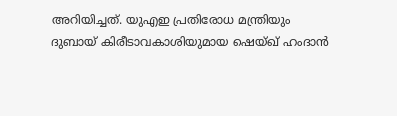അറിയിച്ചത്. യുഎഇ പ്രതിരോധ മന്ത്രിയും ദുബായ് കിരീടാവകാശിയുമായ ഷെയ്ഖ് ഹംദാന്‍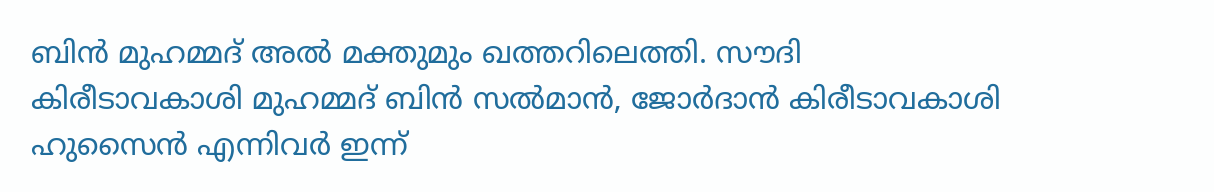ബിന്‍ മുഹമ്മദ് അല്‍ മക്തുമും ഖത്തറിലെത്തി. സൗദി കിരീടാവകാശി മുഹമ്മദ് ബിന്‍ സല്‍മാന്‍, ജോര്‍ദാന്‍ കിരീടാവകാശി ഹുസൈന്‍ എന്നിവര്‍ ഇന്ന്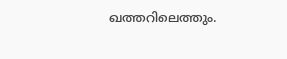ഖത്തറിലെത്തും.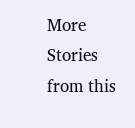More Stories from this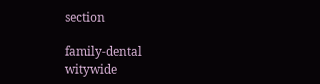section

family-dental
witywide